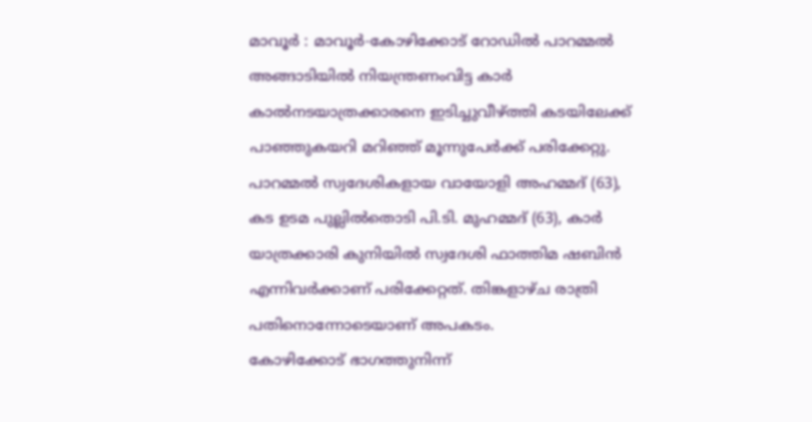മാവൂർ : മാവൂർ-കോഴിക്കോട് റോഡിൽ പാറമ്മൽ അങ്ങാടിയിൽ നിയന്ത്രണംവിട്ട കാർ കാൽനടയാത്രക്കാരനെ ഇടിച്ചുവീഴ്ത്തി കടയിലേക്ക് പാഞ്ഞുകയറി മറിഞ്ഞ് മൂന്നുപേർക്ക് പരിക്കേറ്റു. പാറമ്മൽ സ്വദേശികളായ വായോളി അഹമ്മദ് (63), കട ഉടമ പുല്ലിൽതൊടി പി.ടി. മുഹമ്മദ് (63), കാർ യാത്രക്കാരി കുനിയിൽ സ്വദേശി ഫാത്തിമ ഷബിൻ എന്നിവർക്കാണ് പരിക്കേറ്റത്. തിങ്കളാഴ്ച രാത്രി പതിനൊന്നോടെയാണ് അപകടം.
കോഴിക്കോട് ഭാഗത്തുനിന്ന്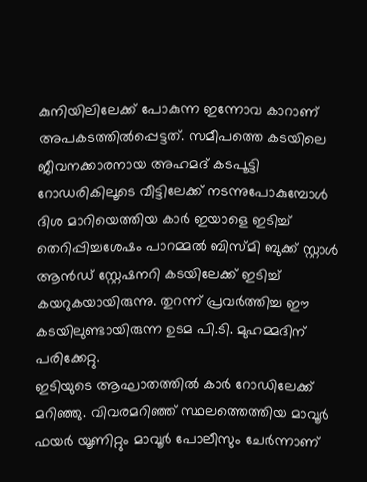കുനിയിലിലേക്ക് പോകുന്ന ഇന്നോവ കാറാണ് അപകടത്തിൽപ്പെട്ടത്. സമീപത്തെ കടയിലെ ജീവനക്കാരനായ അഹമദ് കടപൂട്ടി റോഡരികിലൂടെ വീട്ടിലേക്ക് നടന്നുപോകുമ്പോൾ ദിശ മാറിയെത്തിയ കാർ ഇയാളെ ഇടിച്ച് തെറിപ്പിച്ചശേഷം പാറമ്മൽ ബിസ്മി ബുക്ക് സ്റ്റാൾ ആൻഡ് സ്റ്റേഷനറി കടയിലേക്ക് ഇടിച്ച് കയറുകയായിരുന്നു. തുറന്ന് പ്രവർത്തിച്ച ഈ കടയിലുണ്ടായിരുന്ന ഉടമ പി.ടി. മുഹമ്മദിന് പരിക്കേറ്റു.
ഇടിയുടെ ആഘാതത്തിൽ കാർ റോഡിലേക്ക് മറിഞ്ഞു. വിവരമറിഞ്ഞ് സ്ഥലത്തെത്തിയ മാവൂർ ഫയർ യൂണിറ്റും മാവൂർ പോലീസും ചേർന്നാണ്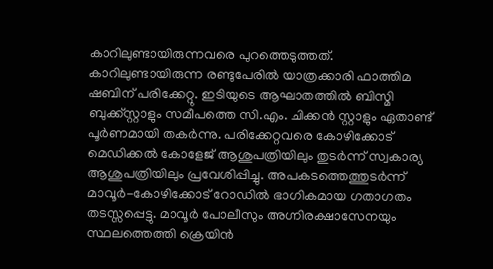കാറിലുണ്ടായിരുന്നവരെ പുറത്തെടുത്തത്. കാറിലുണ്ടായിരുന്ന രണ്ടുപേരിൽ യാത്രക്കാരി ഫാത്തിമ ഷബിന് പരിക്കേറ്റു. ഇടിയുടെ ആഘാതത്തിൽ ബിസ്മി ബുക്ക്സ്റ്റാളും സമീപത്തെ സി.എം. ചിക്കൻ സ്റ്റാളും ഏതാണ്ട് പൂർണമായി തകർന്നു. പരിക്കേറ്റവരെ കോഴിക്കോട് മെഡിക്കൽ കോളേജ് ആശുപത്രിയിലും തുടർന്ന് സ്വകാര്യ ആശുപത്രിയിലും പ്രവേശിപ്പിച്ചു. അപകടത്തെത്തുടർന്ന് മാവൂർ-കോഴിക്കോട് റോഡിൽ ഭാഗികമായ ഗതാഗതം തടസ്സപ്പെട്ടു. മാവൂർ പോലീസും അഗ്നിരക്ഷാസേനയും സ്ഥലത്തെത്തി ക്രെയിൻ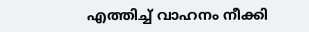എത്തിച്ച് വാഹനം നീക്കി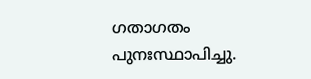ഗതാഗതം പുനഃസ്ഥാപിച്ചു.